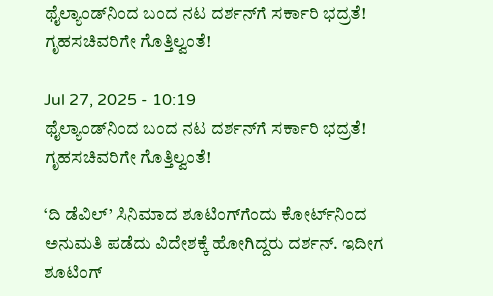ಥೈಲ್ಯಾಂಡ್‌ನಿಂದ ಬಂದ ನಟ ದರ್ಶನ್‌ಗೆ ಸರ್ಕಾರಿ ಭದ್ರತೆ! ಗೃಹಸಚಿವರಿಗೇ ಗೊತ್ತಿಲ್ವಂತೆ!

Jul 27, 2025 - 10:19
ಥೈಲ್ಯಾಂಡ್‌ನಿಂದ ಬಂದ ನಟ ದರ್ಶನ್‌ಗೆ ಸರ್ಕಾರಿ ಭದ್ರತೆ! ಗೃಹಸಚಿವರಿಗೇ ಗೊತ್ತಿಲ್ವಂತೆ!

‘ದಿ ಡೆವಿಲ್’ ಸಿನಿಮಾದ ಶೂಟಿಂಗ್‌ಗೆಂದು ಕೋರ್ಟ್‌ನಿಂದ ಅನುಮತಿ ಪಡೆದು ವಿದೇಶಕ್ಕೆ ಹೋಗಿದ್ದರು ದರ್ಶನ್. ಇದೀಗ ಶೂಟಿಂಗ್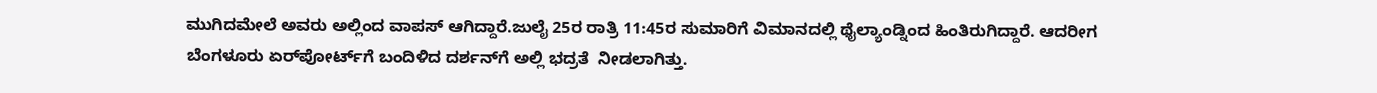ಮುಗಿದಮೇಲೆ ಅವರು ಅಲ್ಲಿಂದ ವಾಪಸ್ ಆಗಿದ್ದಾರೆ.ಜುಲೈ 25ರ ರಾತ್ರಿ 11:45ರ ಸುಮಾರಿಗೆ ವಿಮಾನದಲ್ಲಿ ಥೈಲ್ಯಾಂಡ್ನಿಂದ ಹಿಂತಿರುಗಿದ್ದಾರೆ. ಆದರೀಗ ಬೆಂಗಳೂರು ಏರ್‌ಪೋರ್ಟ್‌ಗೆ ಬಂದಿಳಿದ ದರ್ಶನ್‌ಗೆ ಅಲ್ಲಿ ಭದ್ರತೆ  ನೀಡಲಾಗಿತ್ತು.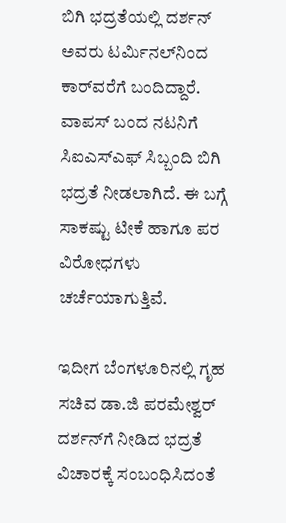ಬಿಗಿ ಭದ್ರತೆಯಲ್ಲಿ ದರ್ಶನ್‌ ಅವರು ಟರ್ಮಿನಲ್‌ನಿಂದ ಕಾರ್‌‌ವರೆಗೆ ಬಂದಿದ್ದಾರೆ. ವಾಪಸ್‌‌ ಬಂದ ನಟನಿಗೆ ಸಿಐಎಸ್‌‌‌ಎಫ್‌‌ ಸಿಬ್ಬಂದಿ ಬಿಗಿ ಭದ್ರತೆ ನೀಡಲಾಗಿದೆ. ಈ ಬಗ್ಗೆ ಸಾಕಷ್ಟು ಟೀಕೆ ಹಾಗೂ ಪರ ವಿರೋಧಗಳು ಚರ್ಚೆಯಾಗುತ್ತಿವೆ.

ಇದೀಗ ಬೆಂಗಳೂರಿನಲ್ಲಿ ಗೃಹ ಸಚಿವ ಡಾ.ಜಿ ಪರಮೇಶ್ವರ್ ದರ್ಶನ್‌ಗೆ ನೀಡಿದ ಭದ್ರತೆ ವಿಚಾರಕ್ಕೆ ಸಂಬಂಧಿಸಿದಂತೆ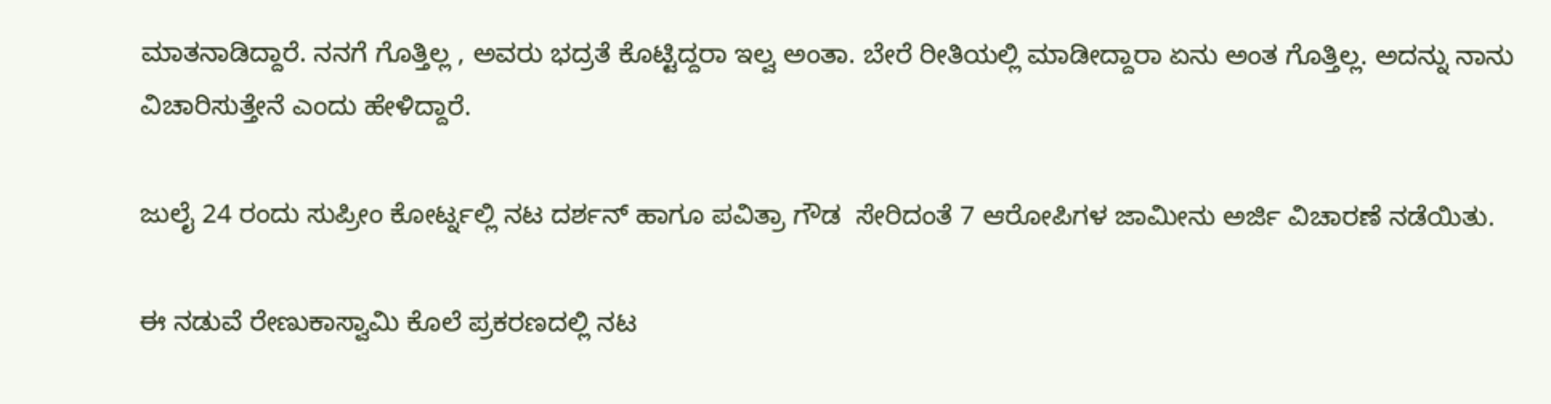ಮಾತನಾಡಿದ್ದಾರೆ. ನನಗೆ ಗೊತ್ತಿಲ್ಲ , ಅವರು ಭದ್ರತೆ ಕೊಟ್ಟಿದ್ದರಾ ಇಲ್ವ ಅಂತಾ. ಬೇರೆ ರೀತಿಯಲ್ಲಿ ಮಾಡೀದ್ದಾರಾ ಏನು ಅಂತ ಗೊತ್ತಿಲ್ಲ. ಅದನ್ನು ನಾನು ವಿಚಾರಿಸುತ್ತೇನೆ ಎಂದು ಹೇಳಿದ್ದಾರೆ.

ಜುಲೈ 24 ರಂದು ಸುಪ್ರೀಂ ಕೋರ್ಟ್ನಲ್ಲಿ ನಟ ದರ್ಶನ್ ಹಾಗೂ ಪವಿತ್ರಾ ಗೌಡ  ಸೇರಿದಂತೆ 7 ಆರೋಪಿಗಳ ಜಾಮೀನು ಅರ್ಜಿ ವಿಚಾರಣೆ ನಡೆಯಿತು.

ಈ ನಡುವೆ ರೇಣುಕಾಸ್ವಾಮಿ ಕೊಲೆ ಪ್ರಕರಣದಲ್ಲಿ ನಟ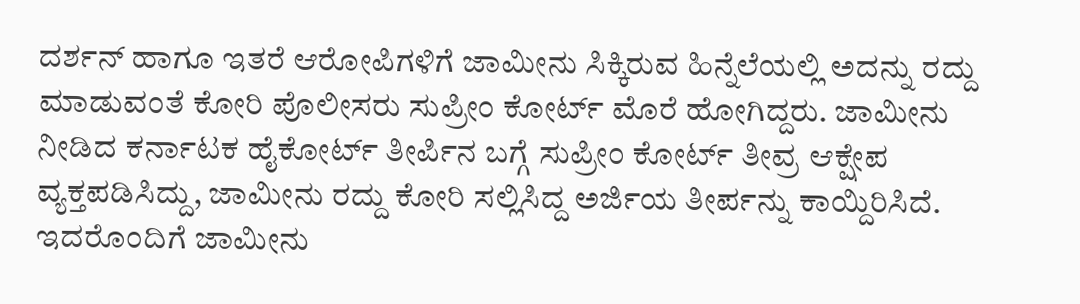ದರ್ಶನ್‌ ಹಾಗೂ ಇತರೆ ಆರೋಪಿಗಳಿಗೆ ಜಾಮೀನು ಸಿಕ್ಕಿರುವ ಹಿನ್ನೆಲೆಯಲ್ಲಿ ಅದನ್ನು ರದ್ದು ಮಾಡುವಂತೆ ಕೋರಿ ಪೊಲೀಸರು ಸುಪ್ರೀಂ ಕೋರ್ಟ್ ಮೊರೆ ಹೋಗಿದ್ದರು. ಜಾಮೀನು ನೀಡಿದ ಕರ್ನಾಟಕ ಹೈಕೋರ್ಟ್‌ ತೀರ್ಪಿನ ಬಗ್ಗೆ ಸುಪ್ರೀಂ ಕೋರ್ಟ್‌ ತೀವ್ರ ಆಕ್ಷೇಪ ವ್ಯಕ್ತಪಡಿಸಿದ್ದು, ಜಾಮೀನು ರದ್ದು ಕೋರಿ ಸಲ್ಲಿಸಿದ್ದ ಅರ್ಜಿಯ ತೀರ್ಪನ್ನು ಕಾಯ್ದಿರಿಸಿದೆ. ಇದರೊಂದಿಗೆ ಜಾಮೀನು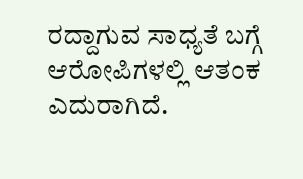ರದ್ದಾಗುವ ಸಾಧ್ಯತೆ ಬಗ್ಗೆ ಆರೋಪಿಗಳಲ್ಲಿ ಆತಂಕ ಎದುರಾಗಿದೆ.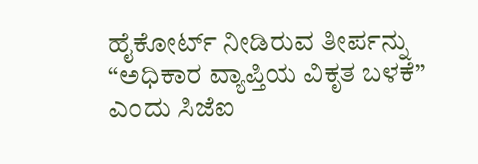ಹೈಕೋರ್ಟ್‌ ನೀಡಿರುವ ತೀರ್ಪನ್ನು “ಅಧಿಕಾರ ವ್ಯಾಪ್ತಿಯ ವಿಕೃತ ಬಳಕೆ” ಎಂದು ಸಿಜೆಐ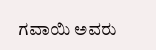ಗವಾಯಿ ಅವರು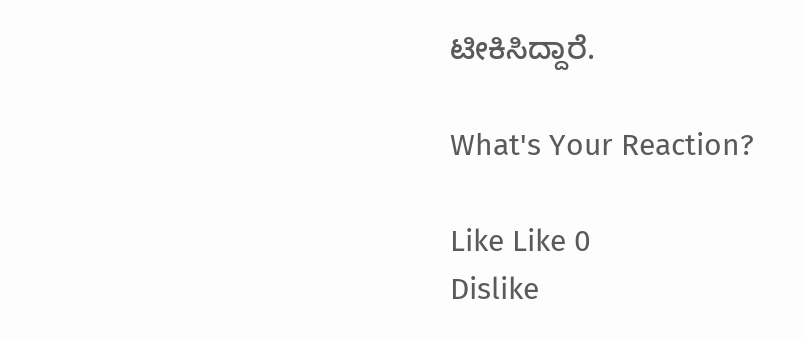ಟೀಕಿಸಿದ್ದಾರೆ.

What's Your Reaction?

Like Like 0
Dislike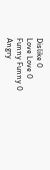Dislike 0
Love Love 0
Funny Funny 0
Angry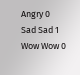Angry 0
Sad Sad 1
Wow Wow 0